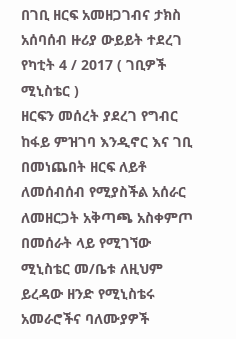በገቢ ዘርፍ አመዘጋገብና ታክስ አሰባሰብ ዙሪያ ውይይት ተደረገ
የካቲት 4 / 2017 ( ገቢዎች ሚኒስቴር )
ዘርፍን መሰረት ያደረገ የግብር ከፋይ ምዝገባ እንዲኖር እና ገቢ በመነጨበት ዘርፍ ለይቶ ለመሰብሰብ የሚያስችል አሰራር ለመዘርጋት አቅጣጫ አስቀምጦ በመሰራት ላይ የሚገኘው ሚኒስቴር መ/ቤቱ ለዚህም ይረዳው ዘንድ የሚኒስቴሩ አመራሮችና ባለሙያዎች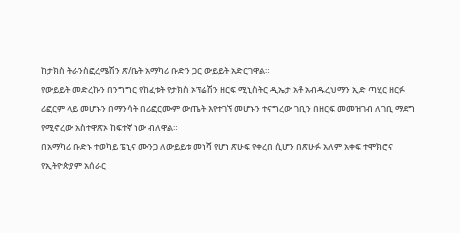ከታክስ ትራንስፎረሜሽን ጽ/ቤት አማካሪ ቡድን ጋር ውይይት አድርገዋል።
የውይይት መድረኩን በንግግር የከፈቱት የታክስ ኦፕሬሽን ዘርፍ ሚኒስትር ዲኤታ አቶ አብዱረህማን ኢድ ጣሂር ዘርፉ ሪፎርም ላይ መሆኑን በማንሳት በሪፎርሙም ውጤት እየተገኘ መሆኑን ተናግረው ገቢን በዘርፍ መመዝገብ ለገቢ ማደግ የሚኖረው አስተዋጽኦ ከፍተኛ ነው ብለዋል።
በአማካሪ ቡድኑ ተወካይ ፔኒና ሙንጋ ለውይይቱ መነሻ የሆነ ጽሁፍ የቀረበ ሲሆን በጽሁፉ አለም አቀፍ ተሞክሮና የኢትዮጵያም አሰራር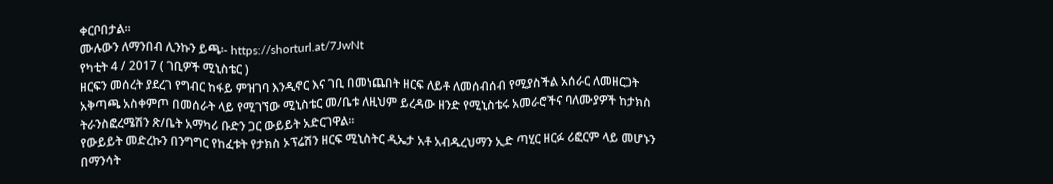ቀርቦበታል።
ሙሉውን ለማንበብ ሊንኩን ይጫ፡- https://shorturl.at/7JwNt
የካቲት 4 / 2017 ( ገቢዎች ሚኒስቴር )
ዘርፍን መሰረት ያደረገ የግብር ከፋይ ምዝገባ እንዲኖር እና ገቢ በመነጨበት ዘርፍ ለይቶ ለመሰብሰብ የሚያስችል አሰራር ለመዘርጋት አቅጣጫ አስቀምጦ በመሰራት ላይ የሚገኘው ሚኒስቴር መ/ቤቱ ለዚህም ይረዳው ዘንድ የሚኒስቴሩ አመራሮችና ባለሙያዎች ከታክስ ትራንስፎረሜሽን ጽ/ቤት አማካሪ ቡድን ጋር ውይይት አድርገዋል።
የውይይት መድረኩን በንግግር የከፈቱት የታክስ ኦፕሬሽን ዘርፍ ሚኒስትር ዲኤታ አቶ አብዱረህማን ኢድ ጣሂር ዘርፉ ሪፎርም ላይ መሆኑን በማንሳት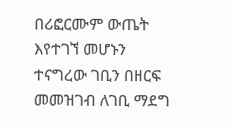በሪፎርሙም ውጤት እየተገኘ መሆኑን ተናግረው ገቢን በዘርፍ መመዝገብ ለገቢ ማደግ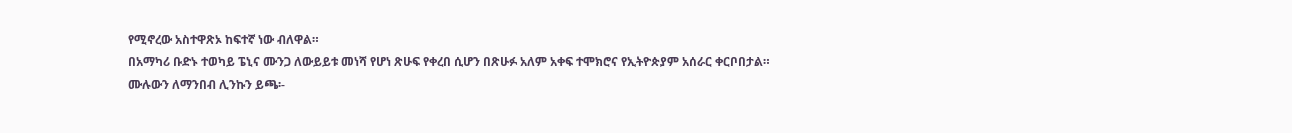የሚኖረው አስተዋጽኦ ከፍተኛ ነው ብለዋል።
በአማካሪ ቡድኑ ተወካይ ፔኒና ሙንጋ ለውይይቱ መነሻ የሆነ ጽሁፍ የቀረበ ሲሆን በጽሁፉ አለም አቀፍ ተሞክሮና የኢትዮጵያም አሰራር ቀርቦበታል።
ሙሉውን ለማንበብ ሊንኩን ይጫ፡-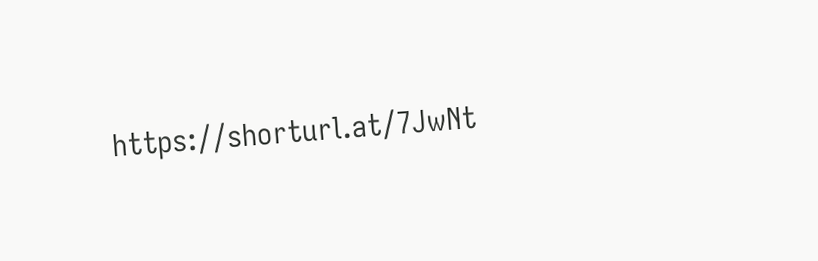https://shorturl.at/7JwNt